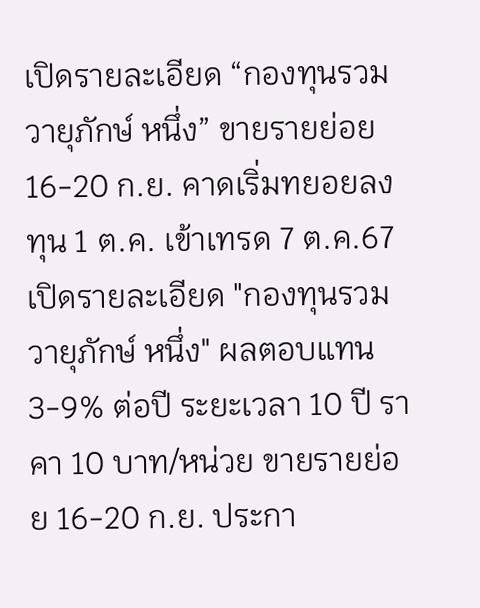เปิดรายละเอียด “กองทุนรวมวายุภักษ์ หนึ่ง” ขายรายย่อย 16-20 ก.ย. คาดเริ่มทยอยลงทุน 1 ต.ค. เข้าเทรด 7 ต.ค.67
เปิดรายละเอียด "กองทุนรวมวายุภักษ์ หนึ่ง" ผลตอบแทน 3-9% ต่อปี ระยะเวลา 10 ปี ราคา 10 บาท/หน่วย ขายรายย่อย 16-20 ก.ย. ประกา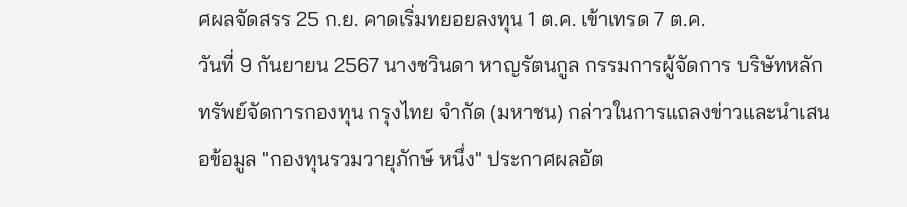ศผลจัดสรร 25 ก.ย. คาดเริ่มทยอยลงทุน 1 ต.ค. เข้าเทรด 7 ต.ค.
วันที่ 9 กันยายน 2567 นางชวินดา หาญรัตนกูล กรรมการผู้จัดการ บริษัทหลักทรัพย์จัดการกองทุน กรุงไทย จำกัด (มหาชน) กล่าวในการแถลงข่าวและนำเสนอข้อมูล "กองทุนรวมวายุภักษ์ หนึ่ง" ประกาศผลอัต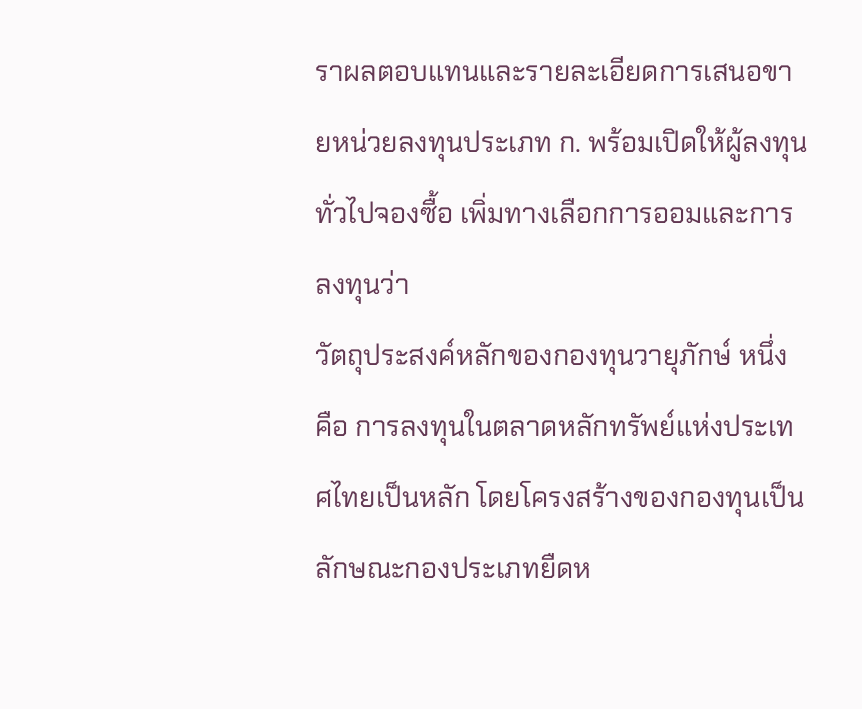ราผลตอบแทนและรายละเอียดการเสนอขายหน่วยลงทุนประเภท ก. พร้อมเปิดให้ผู้ลงทุนทั่วไปจองซื้อ เพิ่มทางเลือกการออมและการลงทุนว่า
วัตถุประสงค์หลักของกองทุนวายุภักษ์ หนึ่ง คือ การลงทุนในตลาดหลักทรัพย์แห่งประเทศไทยเป็นหลัก โดยโครงสร้างของกองทุนเป็นลักษณะกองประเภทยืดห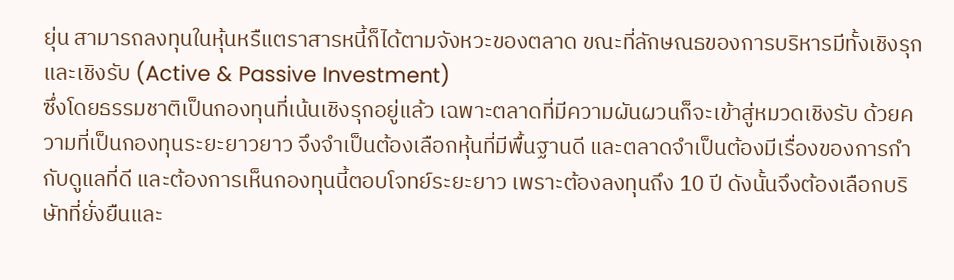ยุ่น สามารถลงทุนในหุ้นหรืแตราสารหนี้ก็ได้ตามจังหวะของตลาด ขณะที่ลักษณธของการบริหารมีทั้งเชิงรุกและเชิงรับ (Active & Passive Investment)
ซึ่งโดยธรรมชาติเป็นกองทุนที่เน้นเชิงรุกอยู่แล้ว เฉพาะตลาดที่มีความผันผวนก็จะเข้าสู่หมวดเชิงรับ ด้วยความที่เป็นกองทุนระยะยาวยาว จึงจำเป็นต้องเลือกหุ้นที่มีพื้นฐานดี และตลาดจำเป็นต้องมีเรื่องของการกำกับดูแลที่ดี และต้องการเห็นกองทุนนี้ตอบโจทย์ระยะยาว เพราะต้องลงทุนถึง 10 ปี ดังนั้นจึงต้องเลือกบริษัทที่ยั่งยืนและ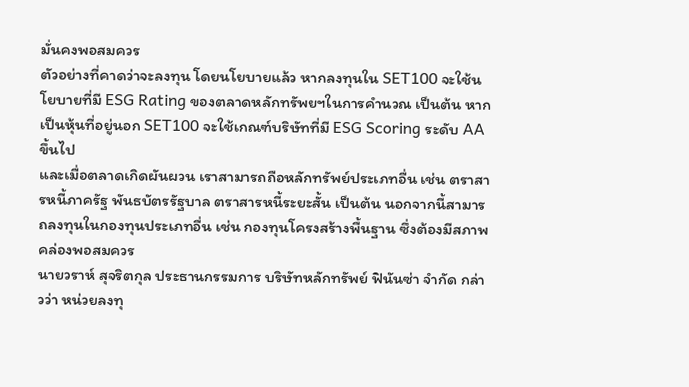มั่นคงพอสมควร
ตัวอย่างที่คาดว่าจะลงทุน โดยนโยบายแล้ว หากลงทุนใน SET100 จะใช้นโยบายที่มี ESG Rating ของตลาดหลักทรัพยฯในการคำนวณ เป็นต้น หากเป็นหุ้นที่อยู่นอก SET100 จะใช้เกณฑ์บริษัทที่มี ESG Scoring ระดับ AA ขึ้นไป
และเมื่อตลาดเกิดผันผวน เราสามารถถือหลักทรัพย์ประเภทอื่น เช่น ตราสารหนี้ภาครัฐ พันธบัตรรัฐบาล ตราสารหนี้ระยะสั้น เป็นต้น นอกจากนี้สามารถลงทุนในกองทุนประเภทอื่น เช่น กองทุนโครงสร้างพื้นฐาน ซึ่งต้องมีสภาพคล่องพอสมควร
นายวราห์ สุจริตกุล ประธานกรรมการ บริษัทหลักทรัพย์ ฟินันซ่า จำกัด กล่าวว่า หน่วยลงทุ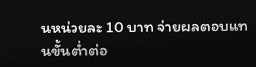นหน่วยละ 10 บาท จ่ายผลตอบแทนขั้นต่ำต่อ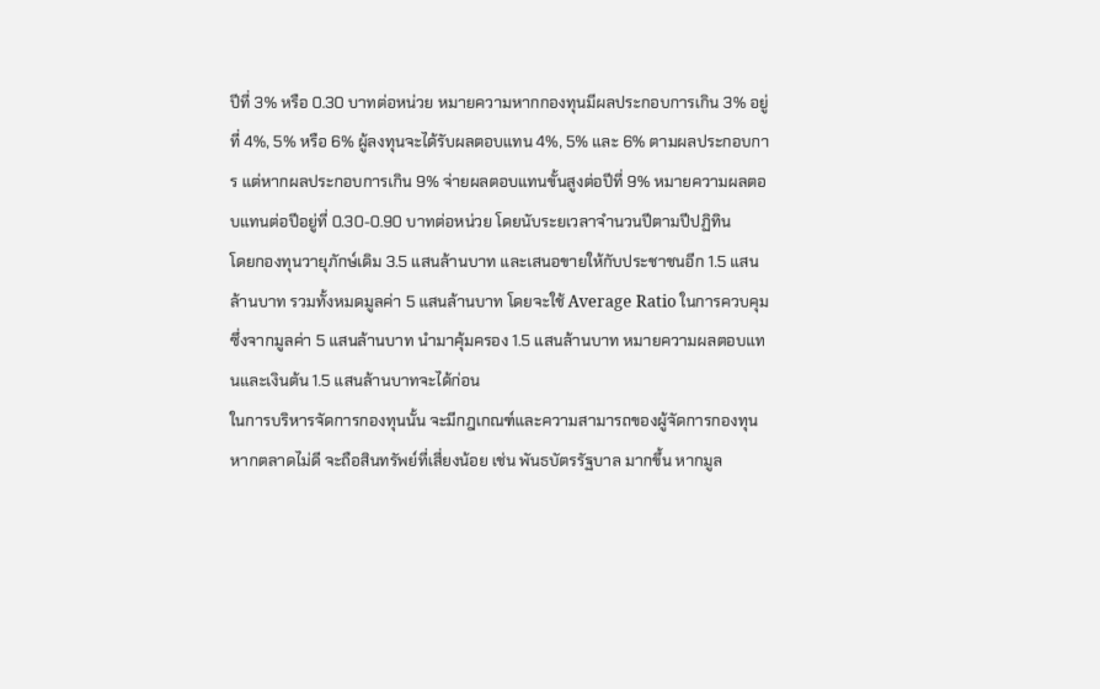ปีที่ 3% หรือ 0.30 บาทต่อหน่วย หมายความหากกองทุนมีผลประกอบการเกิน 3% อยู่ที่ 4%, 5% หรือ 6% ผู้ลงทุนจะได้รับผลตอบแทน 4%, 5% และ 6% ตามผลประกอบการ แต่หากผลประกอบการเกิน 9% จ่ายผลตอบแทนขั้นสูงต่อปีที่ 9% หมายความผลตอบแทนต่อปีอยู่ที่ 0.30-0.90 บาทต่อหน่วย โดยนับระยเวลาจำนวนปีตามปีปฏิทิน
โดยกองทุนวายุภักษ์เดิม 3.5 แสนล้านบาท และเสนอขายให้กับประชาชนอีก 1.5 แสนล้านบาท รวมทั้งหมดมูลค่า 5 แสนล้านบาท โดยจะใช้ Average Ratio ในการควบคุม ซึ่งจากมูลค่า 5 แสนล้านบาท นำมาคุ้มครอง 1.5 แสนล้านบาท หมายความผลตอบแทนและเงินต้น 1.5 แสนล้านบาทจะได้ก่อน
ในการบริหารจัดการกองทุนนั้น จะมีกฎเกณฑ์และความสามารถของผู้จัดการกองทุน หากตลาดไม่ดี จะถือสินทรัพย์ที่เสี่ยงน้อย เช่น พันธบัตรรัฐบาล มากขึ้น หากมูล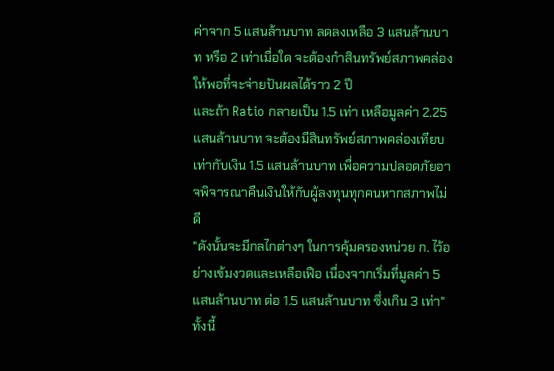ค่าจาก 5 แสนล้านบาท ลดลงเหลือ 3 แสนล้านบาท หรือ 2 เท่าเมื่อใด จะต้องกำสินทรัพย์สภาพคล่องให้พอที่จะจ่ายปันผลได้ราว 2 ปี
และถ้า Ratio กลายเป็น 1.5 เท่า เหลือมูลค่า 2.25 แสนล้านบาท จะต้องมีสินทรัพย์สภาพคล่องเทียบเท่ากับเงิน 1.5 แสนล้านบาท เพื่อความปลอดภัยอาจพิจารณาคืนเงินให้กับผู้ลงทุนทุกคนหากสภาพไม่ดี
"ดังนั้นจะมีกลไกต่างๆ ในการคุ้มครองหน่วย ก. ไว้อย่างเข้มงวดและเหลือเฟือ เนื่องจากเริ่มที่มูลค่า 5 แสนล้านบาท ต่อ 1.5 แสนล้านบาท ซึ่งเกิน 3 เท่า"
ทั้งนี้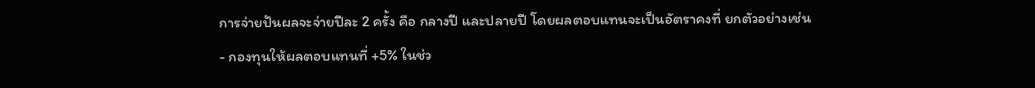การจ่ายปันผลจะจ่ายปีละ 2 ครั้ง คือ กลางปี และปลายปี โดยผลตอบแทนจะเป็นอัตราคงที่ ยกตัวอย่างเช่น
- กองทุนให้ผลตอบแทนที่ +5% ในช่ว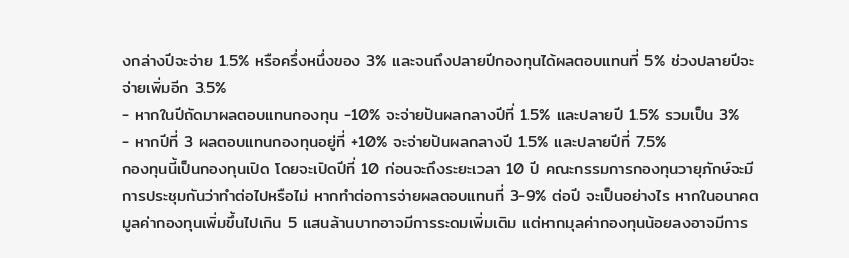งกล่างปีจะจ่าย 1.5% หรือครึ่งหนึ่งของ 3% และจนถึงปลายปีกองทุนได้ผลตอบแทนที่ 5% ช่วงปลายปีจะจ่ายเพิ่มอีก 3.5%
- หากในปีถัดมาผลตอบแทนกองทุน -10% จะจ่ายปันผลกลางปีที่ 1.5% และปลายปี 1.5% รวมเป็น 3%
- หากปีที่ 3 ผลตอบแทนกองทุนอยู่ที่ +10% จะจ่ายปันผลกลางปี 1.5% และปลายปีที่ 7.5%
กองทุนนี้เป็นกองทุนเปิด โดยจะเปิดปีที่ 10 ก่อนจะถึงระยะเวลา 10 ปี คณะกรรมการกองทุนวายุภักษ์จะมีการประชุมกันว่าทำต่อไปหรือไม่ หากทำต่อการจ่ายผลตอบแทนที่ 3-9% ต่อปี จะเป็นอย่างไร หากในอนาคตมูลค่ากองทุนเพิ่มขึ้นไปเกิน 5 แสนล้านบาทอาจมีการระดมเพิ่มเติม แต่หากมุลค่ากองทุนน้อยลงอาจมีการ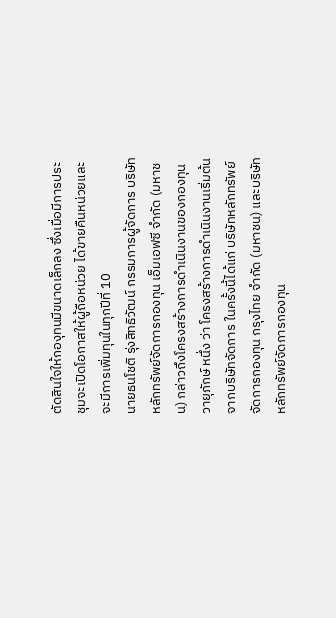ตัดสินใจให้กองุทนมีขนาดเล็กลง ซึ่งเมื่อมีการประชุมจะเปิดโอกาสให้ผู้ถือหน่วย ได้ขายคืนหน่วยและจะมีการเพิ่มทุนในทุกปีที่ 10
นายธนโชติ รุ่งสิทธิวัฒน์ กรรมการผู้จัดการ บริษัทหลักทรัพย์จัดการกองทุน เอ็มเอฟซี จำกัด (มหาชน) กล่าวถึงโครงสร้างการดำเนินงานของกองทุนวายุภักษ์ หนึ่ง ว่า โครงสร้างการดำเนินงานเริ่มต้นจากบริษัทจัดการ ในครั้งนี้ได้แก่ บริษัทหลักทรัพย์จัดการกองทุน กรุงไทย จำกัด (มหาชน) และบริษัทหลักทรัพย์จัดการกองทุน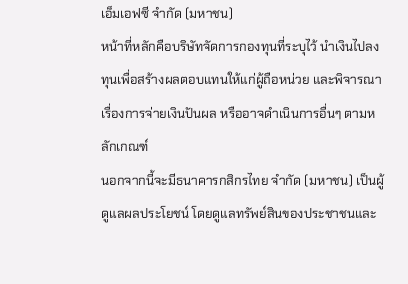เอ็มเอฟซี จำกัด (มหาชน)
หน้าที่หลักคือบริษัทจัดการกองทุนที่ระบุไว้ นำเงินไปลงทุนเพื่อสร้างผลตอบแทนให้แก่ผู้ถือหน่วย และพิจารณาเรื่องการจ่ายเงินปันผล หรืออาจดำเนินการอื่นๆ ตามหลักเกณฑ์
นอกจากนี้จะมีธนาคารกสิกรไทย จำกัด (มหาชน) เป็นผู้ดูแลผลประโยชน์ โดยดูแลทรัพย์สินของประชาชนและ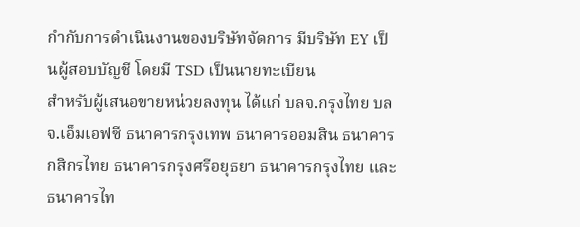กำกับการดำเนินงานของบริษัทจัดการ มีบริษัท EY เป็นผู้สอบบัญชี โดยมี TSD เป็นนายทะเบียน
สำหรับผู้เสนอขายหน่วยลงทุน ได้แก่ บลจ.กรุงไทย บลจ.เอ็มเอฟซี ธนาคารกรุงเทพ ธนาคารออมสิน ธนาคารกสิกรไทย ธนาคารกรุงศรีอยุธยา ธนาคารกรุงไทย และธนาคารไท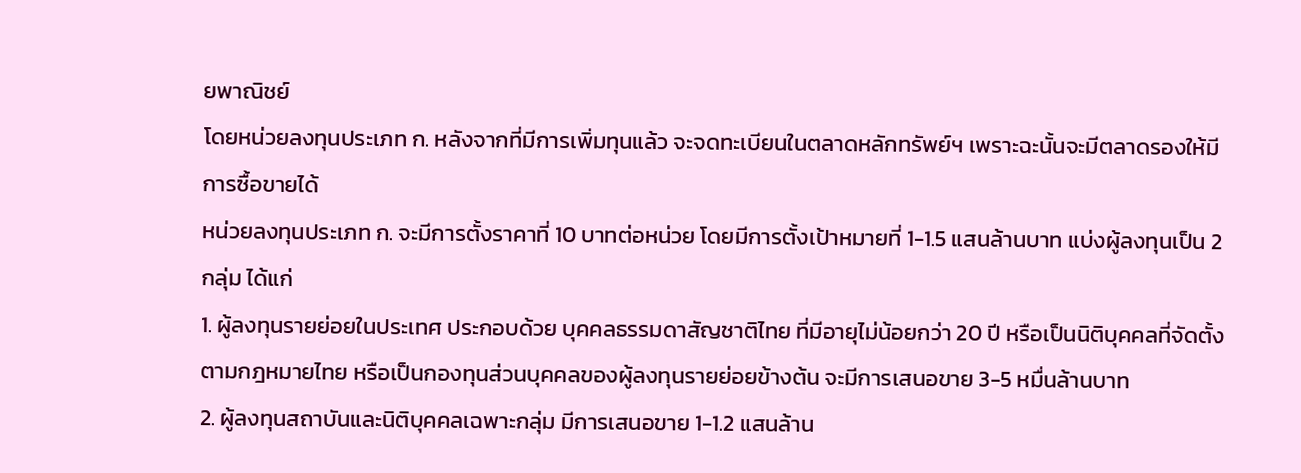ยพาณิชย์
โดยหน่วยลงทุนประเภท ก. หลังจากที่มีการเพิ่มทุนแล้ว จะจดทะเบียนในตลาดหลักทรัพย์ฯ เพราะฉะนั้นจะมีตลาดรองให้มีการซื้อขายได้
หน่วยลงทุนประเภท ก. จะมีการตั้งราคาที่ 10 บาทต่อหน่วย โดยมีการตั้งเป้าหมายที่ 1-1.5 แสนล้านบาท แบ่งผู้ลงทุนเป็น 2 กลุ่ม ได้แก่
1. ผู้ลงทุนรายย่อยในประเทศ ประกอบด้วย บุคคลธรรมดาสัญชาติไทย ที่มีอายุไม่น้อยกว่า 20 ปี หรือเป็นนิติบุคคลที่จัดตั้งตามกฎหมายไทย หรือเป็นกองทุนส่วนบุคคลของผู้ลงทุนรายย่อยข้างต้น จะมีการเสนอขาย 3-5 หมื่นล้านบาท
2. ผู้ลงทุนสถาบันและนิติบุคคลเฉพาะกลุ่ม มีการเสนอขาย 1-1.2 แสนล้าน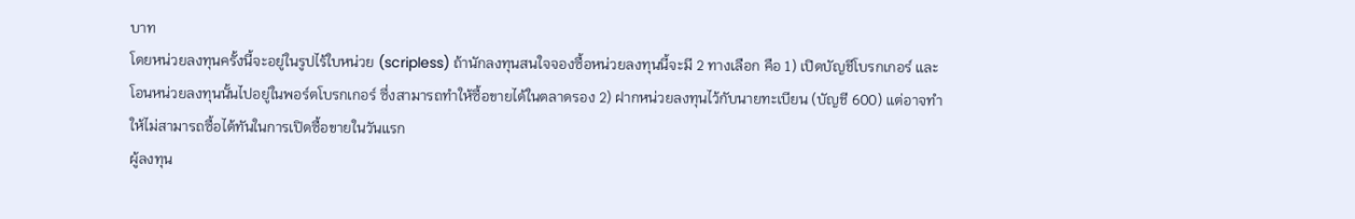บาท
โดยหน่วยลงทุนครั้งนี้จะอยู่ในรูปไร้ใบหน่วย (scripless) ถ้านักลงทุนสนใจจองซื้อหน่วยลงทุนนี้จะมี 2 ทางเลือก คือ 1) เปิดบัญชีโบรกเกอร์ และโอนหน่วยลงทุนนั้นไปอยู่ในพอร์ตโบรกเกอร์ ซึ่งสามารถทำให้ซื้อขายได้ในตลาดรอง 2) ฝากหน่วยลงทุนไว้กับนายทะเบียน (บัญชี 600) แต่อาจทำให้ไม่สามารถซื้อได้ทันในการเปิดซื้อขายในวันแรก
ผู้ลงทุน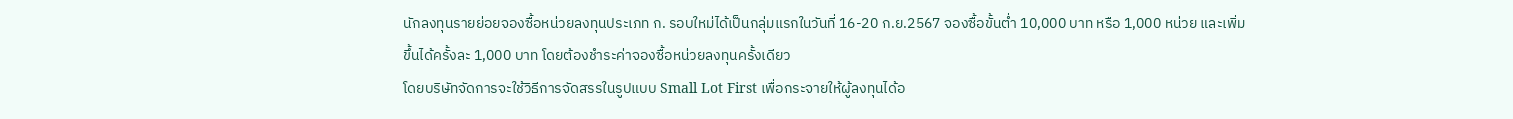นักลงทุนรายย่อยจองซื้อหน่วยลงทุนประเภท ก. รอบใหม่ได้เป็นกลุ่มแรกในวันที่ 16-20 ก.ย.2567 จองซื้อขั้นต่ำ 10,000 บาท หรือ 1,000 หน่วย และเพิ่มขึ้นได้ครั้งละ 1,000 บาท โดยต้องชำระค่าจองซื้อหน่วยลงทุนครั้งเดียว
โดยบริษัทจัดการจะใช้วิธีการจัดสรรในรูปแบบ Small Lot First เพื่อกระจายให้ผู้ลงทุนได้อ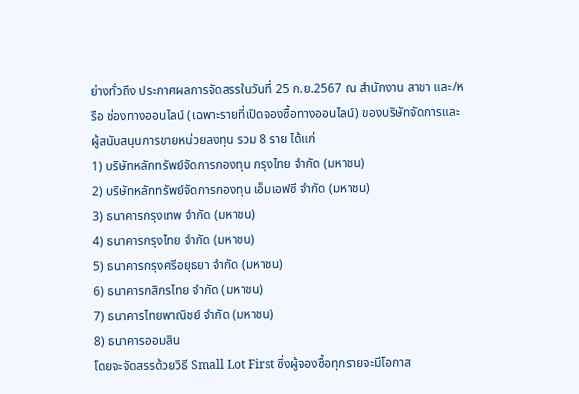ย่างทั่วถึง ประกาศผลการจัดสรรในวันที่ 25 ก.ย.2567 ณ สำนักงาน สาขา และ/หรือ ช่องทางออนไลน์ (เฉพาะรายที่เปิดจองซื้อทางออนไลน์) ของบริษัทจัดการและผู้สนับสนุนการขายหน่วยลงทุน รวม 8 ราย ได้แก่
1) บริษัทหลักทรัพย์จัดการกองทุน กรุงไทย จำกัด (มหาชน)
2) บริษัทหลักทรัพย์จัดการกองทุน เอ็มเอฟซี จำกัด (มหาชน)
3) ธนาคารกรุงเทพ จำกัด (มหาชน)
4) ธนาคารกรุงไทย จำกัด (มหาชน)
5) ธนาคารกรุงศรีอยุธยา จำกัด (มหาชน)
6) ธนาคารกสิกรไทย จำกัด (มหาชน)
7) ธนาคารไทยพาณิชย์ จำกัด (มหาชน)
8) ธนาคารออมสิน
โดยจะจัดสรรด้วยวิธี Small Lot First ซึ่งผู้จองซื้อทุกรายจะมีโอกาส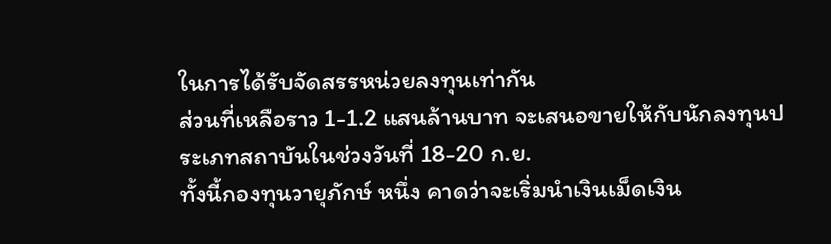ในการได้รับจัดสรรหน่วยลงทุนเท่ากัน
ส่วนที่เหลือราว 1-1.2 แสนล้านบาท จะเสนอขายให้กับนักลงทุนประเภทสถาบันในช่วงวันที่ 18-20 ก.ย.
ทั้งนี้กองทุนวายุภักษ์ หนึ่ง คาดว่าจะเริ่มนำเงินเม็ดเงิน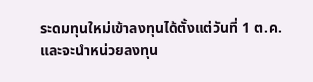ระดมทุนใหม่เข้าลงทุนได้ตั้งแต่วันที่ 1 ต.ค.และจะนำหน่วยลงทุน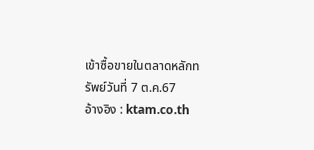เข้าซื้อขายในตลาดหลักทรัพย์วันที่ 7 ต.ค.67
อ้างอิง : ktam.co.th